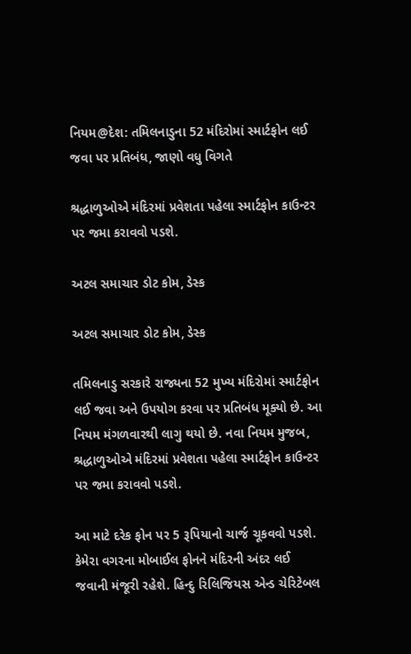નિયમ@દેશ: તમિલનાડુના 52 મંદિરોમાં સ્માર્ટફોન લઈ જવા પર પ્રતિબંધ, જાણો વધુ વિગતે

શ્રદ્ધાળુઓએ મંદિરમાં પ્રવેશતા પહેલા સ્માર્ટફોન કાઉન્ટર પર જમા કરાવવો પડશે.

અટલ સમાચાર ડોટ કોમ, ડેસ્ક

અટલ સમાચાર ડોટ કોમ, ડેસ્ક

તમિલનાડુ સરકારે રાજ્યના 52 મુખ્ય મંદિરોમાં સ્માર્ટફોન લઈ જવા અને ઉપયોગ કરવા પર પ્રતિબંધ મૂક્યો છે. આ નિયમ મંગળવારથી લાગુ થયો છે. નવા નિયમ મુજબ, શ્રદ્ધાળુઓએ મંદિરમાં પ્રવેશતા પહેલા સ્માર્ટફોન કાઉન્ટર પર જમા કરાવવો પડશે.

આ માટે દરેક ફોન પર 5 રૂપિયાનો ચાર્જ ચૂકવવો પડશે. કેમેરા વગરના મોબાઈલ ફોનને મંદિરની અંદર લઈ જવાની મંજૂરી રહેશે. હિન્દુ રિલિજિયસ એન્ડ ચેરિટેબલ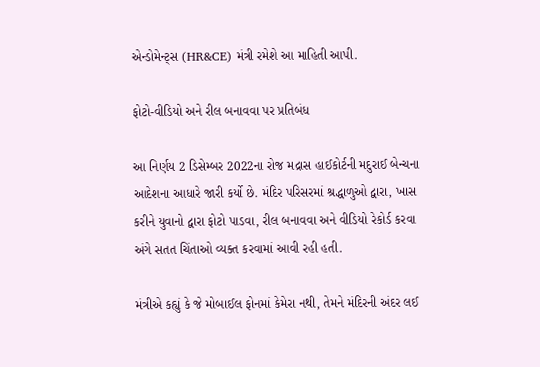એન્ડોમેન્ટ્સ (HR&CE) મંત્રી રમેશે આ માહિતી આપી.

ફોટો-વીડિયો અને રીલ બનાવવા પર પ્રતિબંધ

આ નિર્ણય 2 ડિસેમ્બર 2022ના રોજ મદ્રાસ હાઈકોર્ટની મદુરાઈ બેન્ચના આદેશના આધારે જારી કર્યો છે. મંદિર પરિસરમાં શ્રદ્ધાળુઓ દ્વારા, ખાસ કરીને યુવાનો દ્વારા ફોટો પાડવા, રીલ બનાવવા અને વીડિયો રેકોર્ડ કરવા અંગે સતત ચિંતાઓ વ્યક્ત કરવામાં આવી રહી હતી.

મંત્રીએ કહ્યું કે જે મોબાઈલ ફોનમાં કેમેરા નથી, તેમને મંદિરની અંદર લઈ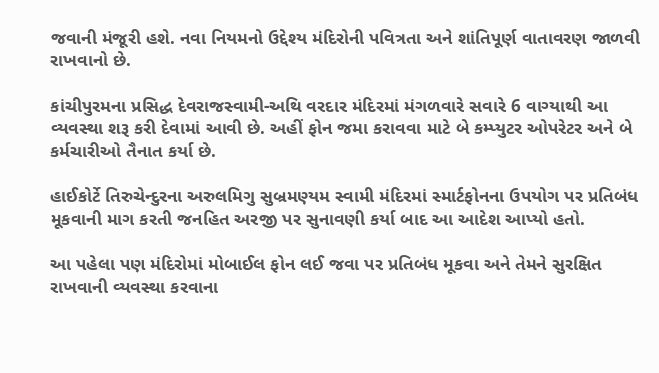જવાની મંજૂરી હશે. નવા નિયમનો ઉદ્દેશ્ય મંદિરોની પવિત્રતા અને શાંતિપૂર્ણ વાતાવરણ જાળવી રાખવાનો છે.

કાંચીપુરમના પ્રસિદ્ધ દેવરાજસ્વામી-અથિ વરદાર મંદિરમાં મંગળવારે સવારે 6 વાગ્યાથી આ વ્યવસ્થા શરૂ કરી દેવામાં આવી છે. અહીં ફોન જમા કરાવવા માટે બે કમ્પ્યુટર ઓપરેટર અને બે કર્મચારીઓ તૈનાત કર્યા છે.

હાઈકોર્ટે તિરુચેન્દુરના અરુલમિગુ સુબ્રમણ્યમ સ્વામી મંદિરમાં સ્માર્ટફોનના ઉપયોગ પર પ્રતિબંધ મૂકવાની માગ કરતી જનહિત અરજી પર સુનાવણી કર્યા બાદ આ આદેશ આપ્યો હતો.

આ પહેલા પણ મંદિરોમાં મોબાઈલ ફોન લઈ જવા પર પ્રતિબંધ મૂકવા અને તેમને સુરક્ષિત રાખવાની વ્યવસ્થા કરવાના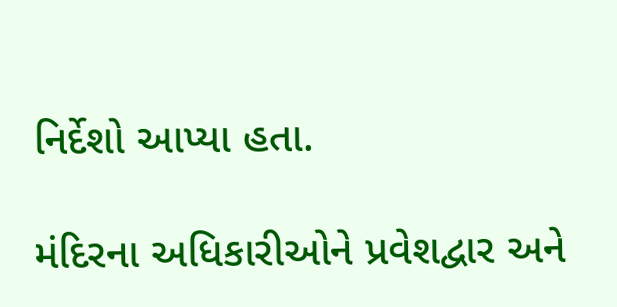નિર્દેશો આપ્યા હતા.

મંદિરના અધિકારીઓને પ્રવેશદ્વાર અને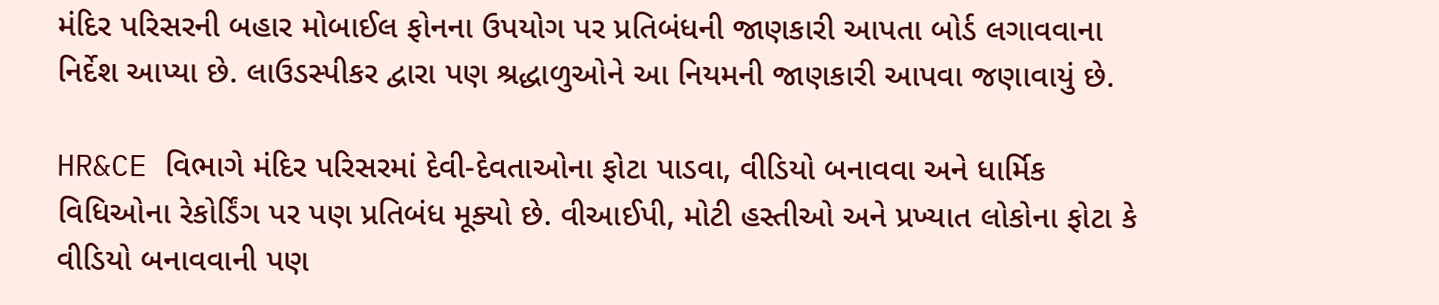મંદિર પરિસરની બહાર મોબાઈલ ફોનના ઉપયોગ પર પ્રતિબંધની જાણકારી આપતા બોર્ડ લગાવવાના નિર્દેશ આપ્યા છે. લાઉડસ્પીકર દ્વારા પણ શ્રદ્ધાળુઓને આ નિયમની જાણકારી આપવા જણાવાયું છે.

HR&CE વિભાગે મંદિર પરિસરમાં દેવી-દેવતાઓના ફોટા પાડવા, વીડિયો બનાવવા અને ધાર્મિક વિધિઓના રેકોર્ડિંગ પર પણ પ્રતિબંધ મૂક્યો છે. વીઆઈપી, મોટી હસ્તીઓ અને પ્રખ્યાત લોકોના ફોટા કે વીડિયો બનાવવાની પણ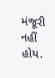મંજૂરી નહીં હોય.